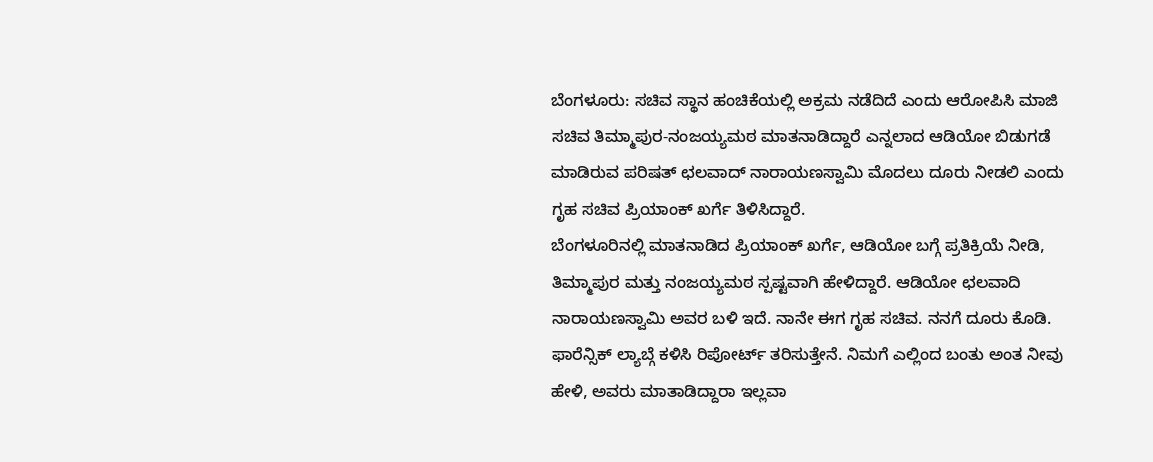ಬೆಂಗಳೂರು: ಸಚಿವ ಸ್ಥಾನ ಹಂಚಿಕೆಯಲ್ಲಿ ಅಕ್ರಮ ನಡೆದಿದೆ ಎಂದು ಆರೋಪಿಸಿ ಮಾಜಿ ಸಚಿವ ತಿಮ್ಮಾಪುರ-ನಂಜಯ್ಯಮಠ ಮಾತನಾಡಿದ್ದಾರೆ ಎನ್ನಲಾದ ಆಡಿಯೋ ಬಿಡುಗಡೆ ಮಾಡಿರುವ ಪರಿಷತ್ ಛಲವಾದ್ ನಾರಾಯಣಸ್ವಾಮಿ ಮೊದಲು ದೂರು ನೀಡಲಿ ಎಂದು ಗೃಹ ಸಚಿವ ಪ್ರಿಯಾಂಕ್ ಖರ್ಗೆ ತಿಳಿಸಿದ್ದಾರೆ.
ಬೆಂಗಳೂರಿನಲ್ಲಿ ಮಾತನಾಡಿದ ಪ್ರಿಯಾಂಕ್ ಖರ್ಗೆ, ಆಡಿಯೋ ಬಗ್ಗೆ ಪ್ರತಿಕ್ರಿಯೆ ನೀಡಿ, ತಿಮ್ಮಾಪುರ ಮತ್ತು ನಂಜಯ್ಯಮಠ ಸ್ಪಷ್ಟವಾಗಿ ಹೇಳಿದ್ದಾರೆ. ಆಡಿಯೋ ಛಲವಾದಿ ನಾರಾಯಣಸ್ವಾಮಿ ಅವರ ಬಳಿ ಇದೆ. ನಾನೇ ಈಗ ಗೃಹ ಸಚಿವ. ನನಗೆ ದೂರು ಕೊಡಿ. ಫಾರೆನ್ಸಿಕ್ ಲ್ಯಾಬ್ಗೆ ಕಳಿಸಿ ರಿಪೋರ್ಟ್ ತರಿಸುತ್ತೇನೆ. ನಿಮಗೆ ಎಲ್ಲಿಂದ ಬಂತು ಅಂತ ನೀವು ಹೇಳಿ, ಅವರು ಮಾತಾಡಿದ್ದಾರಾ ಇಲ್ಲವಾ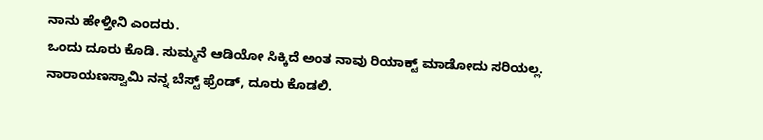ನಾನು ಹೇಳ್ತೀನಿ ಎಂದರು.
ಒಂದು ದೂರು ಕೊಡಿ. ಸುಮ್ಮನೆ ಆಡಿಯೋ ಸಿಕ್ಕಿದೆ ಅಂತ ನಾವು ರಿಯಾಕ್ಟ್ ಮಾಡೋದು ಸರಿಯಲ್ಲ. ನಾರಾಯಣಸ್ವಾಮಿ ನನ್ನ ಬೆಸ್ಟ್ ಫ್ರೆಂಡ್, ದೂರು ಕೊಡಲಿ.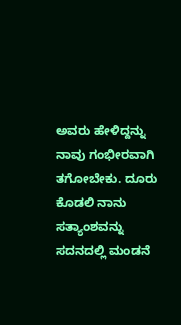ಅವರು ಹೇಳಿದ್ದನ್ನು ನಾವು ಗಂಭೀರವಾಗಿ ತಗೋಬೇಕು. ದೂರು ಕೊಡಲಿ ನಾನು ಸತ್ಯಾಂಶವನ್ನು ಸದನದಲ್ಲಿ ಮಂಡನೆ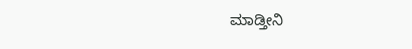ಮಾಡ್ತೀನಿ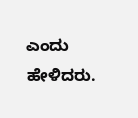ಎಂದು ಹೇಳಿದರು.